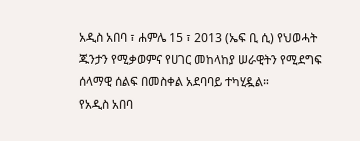አዲስ አበባ ፣ ሐምሌ 15 ፣ 2013 (ኤፍ ቢ ሲ) የህወሓት ጁንታን የሚቃወምና የሀገር መከላከያ ሠራዊትን የሚደግፍ ሰላማዊ ሰልፍ በመስቀል አደባባይ ተካሂዷል።
የአዲስ አበባ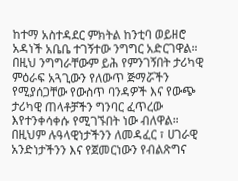ከተማ አስተዳደር ምክትል ከንቲባ ወይዘሮ አዳነች አቤቤ ተገኝተው ንግግር አድርገዋል።
በዚህ ንግግራቸውም ይሕ የምንገኝበት ታሪካዊ ምዕራፍ አጓጊውን የለውጥ ጅማሯችን የሚያሰጋቸው የውስጥ ባንዳዎች እና የውጭ ታሪካዊ ጠላቶቻችን ግንባር ፈጥረው እየተንቀሳቀሱ የሚገኙበት ነው ብለዋል።
በዚህም ሉዓላዊነታችንን ለመዳፈር ፣ ሀገራዊ አንድነታችንን እና የጀመርነውን የብልጽግና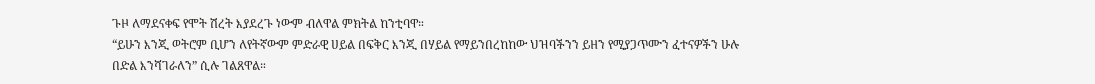ጉዞ ለማደናቀፍ የሞት ሽረት እያደረጉ ነውም ብለዋል ምክትል ከንቲባዋ።
“ይሁን እንጂ ወትሮም ቢሆን ለየትኛውም ምድራዊ ሀይል በፍቅር እንጂ በሃይል የማይንበረከከው ህዝባችንን ይዘን የሚያጋጥሙን ፈተናዎችን ሁሉ በድል እንሻገራለን” ሲሉ ገልጸዋል።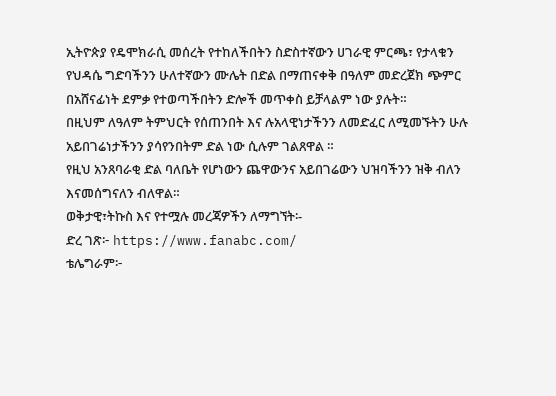ኢትዮጵያ የዴሞክራሲ መሰረት የተከለችበትን ስድስተኛውን ሀገራዊ ምርጫ፣ የታላቁን የህዳሴ ግድባችንን ሁለተኛውን ሙሌት በድል በማጠናቀቅ በዓለም መድረጀክ ጭምር በአሸናፊነት ደምቃ የተወጣችበትን ድሎች መጥቀስ ይቻላልም ነው ያሉት።
በዚህም ለዓለም ትምህርት የሰጠንበት እና ሉአላዊነታችንን ለመድፈር ለሚመኙትን ሁሉ አይበገሬነታችንን ያሳየንበትም ድል ነው ሲሉም ገልጸዋል ።
የዚህ አንጸባራቂ ድል ባለቤት የሆነውን ጨዋውንና አይበገሬውን ህዝባችንን ዝቅ ብለን እናመሰግናለን ብለዋል።
ወቅታዊ፣ትኩስ እና የተሟሉ መረጃዎችን ለማግኘት፡-
ድረ ገጽ፦ https://www.fanabc.com/
ቴሌግራም፦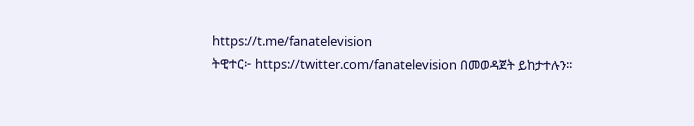https://t.me/fanatelevision
ትዊተር፦ https://twitter.com/fanatelevision በመወዳጀት ይከታተሉን፡፡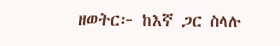ዘወትር፦ ከእኛ ጋር ስላሉ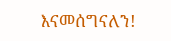እናመሰግናለን!